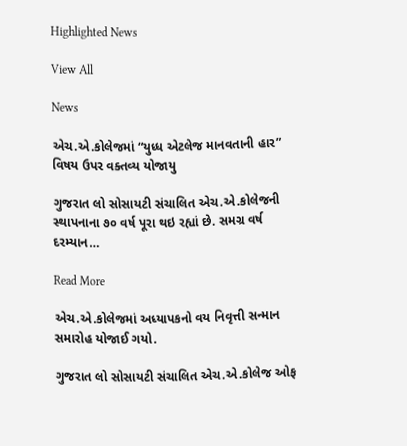Highlighted News

View All

News

એચ.એ.કોલેજમાં “યુધ્ધ એટલેજ માનવતાની હાર” વિષય ઉપર વક્તવ્ય યોજાયુ

ગુજરાત લો સોસાયટી સંચાલિત એચ.એ.કોલેજની સ્થાપનાના ૭૦ વર્ષ પૂરા થઇ રહ્યાં છે. સમગ્ર વર્ષ દરમ્યાન…

Read More

એચ.એ.કોલેજમાં અધ્યાપકનો વય નિવૃત્તી સન્માન સમારોહ યોજાઈ ગયો.

ગુજરાત લો સોસાયટી સંચાલિત એચ.એ.કોલેજ ઓફ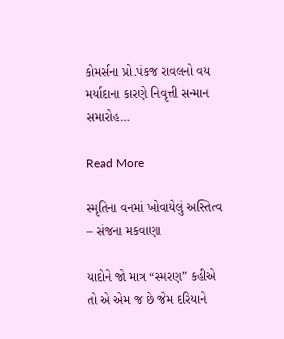કોમર્સના પ્રો.પંકજ રાવલનો વય મર્યાદાના કારણે નિવૃત્તી સન્માન સમારોહ…

Read More

સ્મૃતિના વનમાં ખોવાયેલું અસ્તિત્વ – સંજના મકવાણા

યાદોને જો માત્ર “સ્મરણ” કહીએ તો એ એમ જ છે જેમ દરિયાને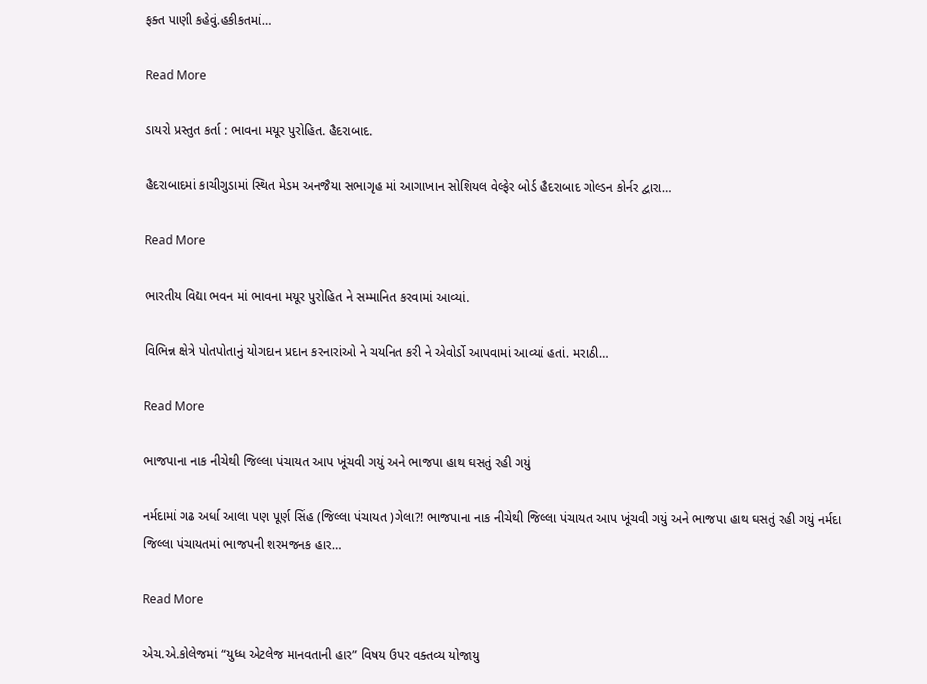ફક્ત પાણી કહેવું.હકીકતમાં…

Read More

ડાયરો પ્રસ્તુત કર્તા : ભાવના મયૂર પુરોહિત. હૈદરાબાદ.

હૈદરાબાદમાં કાચીગુડામાં સ્થિત મેડમ અનજૈયા સભાગૃહ માં આગાખાન સોશિયલ વેલ્ફેર બોર્ડ હૈદરાબાદ ગોલ્ડન કોર્નર દ્વારા…

Read More

ભારતીય વિદ્યા ભવન માં ભાવના મયૂર પુરોહિત ને સમ્માનિત કરવામાં આવ્યાં.

વિભિન્ન ક્ષેત્રે પોતપોતાનું યોગદાન પ્રદાન કરનારાંઓ ને ચયનિત કરી ને એવોર્ડો આપવામાં આવ્યાં હતાં. મરાઠી…

Read More

ભાજપાના નાક નીચેથી જિલ્લા પંચાયત આપ ખૂંચવી ગયું અને ભાજપા હાથ ઘસતું રહી ગયું

નર્મદામાં ગઢ અર્ધા આલા પણ પૂર્ણ સિંહ (જિલ્લા પંચાયત )ગેલા?! ભાજપાના નાક નીચેથી જિલ્લા પંચાયત આપ ખૂંચવી ગયું અને ભાજપા હાથ ઘસતું રહી ગયું નર્મદા જિલ્લા પંચાયતમાં ભાજપની શરમજનક હાર…

Read More

એચ.એ.કોલેજમાં “યુધ્ધ એટલેજ માનવતાની હાર” વિષય ઉપર વક્તવ્ય યોજાયુ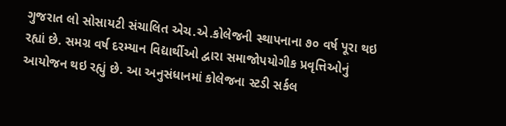ગુજરાત લો સોસાયટી સંચાલિત એચ.એ.કોલેજની સ્થાપનાના ૭૦ વર્ષ પૂરા થઇ રહ્યાં છે. સમગ્ર વર્ષ દરમ્યાન વિદ્યાર્થીઓ દ્વારા સમાજોપયોગીક પ્રવૃત્તિઓનું આયોજન થઇ રહ્યું છે. આ અનુસંધાનમાં કોલેજના સ્ટડી સર્કલ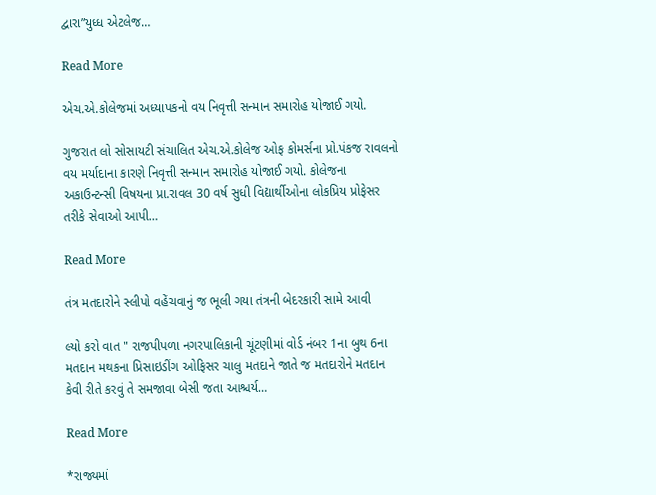દ્વારા”યુધ્ધ એટલેજ…

Read More

એચ.એ.કોલેજમાં અધ્યાપકનો વય નિવૃત્તી સન્માન સમારોહ યોજાઈ ગયો.

ગુજરાત લો સોસાયટી સંચાલિત એચ.એ.કોલેજ ઓફ કોમર્સના પ્રો.પંકજ રાવલનો વય મર્યાદાના કારણે નિવૃત્તી સન્માન સમારોહ યોજાઈ ગયો. કોલેજના અકાઉન્ટન્સી વિષયના પ્રા.રાવલ 30 વર્ષ સુધી વિદ્યાર્થીઓના લોકપ્રિય પ્રોફેસર તરીકે સેવાઓ આપી…

Read More

તંત્ર મતદારોને સ્લીપો વહેંચવાનું જ ભૂલી ગયા તંત્રની બેદરકારી સામે આવી

લ્યો કરો વાત " રાજપીપળા નગરપાલિકાની ચૂંટણીમાં વોર્ડ નંબર 1ના બુથ 6ના મતદાન મથકના પ્રિસાઇડીંગ ઓફિસર ચાલુ મતદાને જાતે જ મતદારોને મતદાન કેવી રીતે કરવું તે સમજાવા બેસી જતા આશ્ચર્ય…

Read More

*રાજ્યમાં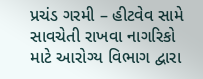પ્રચંડ ગરમી – હીટવેવ સામે સાવચેતી રાખવા નાગરિકો માટે આરોગ્ય વિભાગ દ્વારા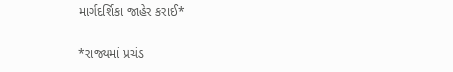માર્ગદર્શિકા જાહેર કરાઈ*

*રાજ્યમાં પ્રચંડ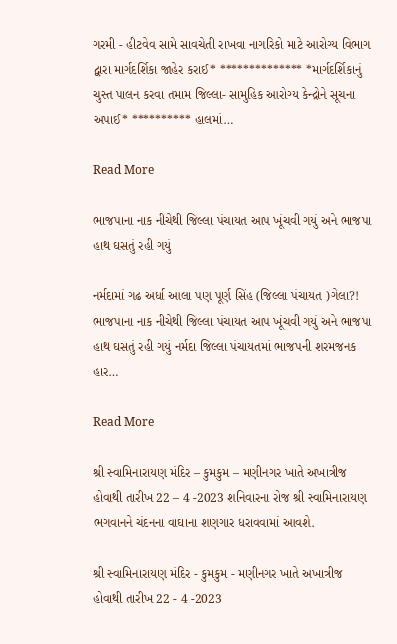ગરમી - હીટવેવ સામે સાવચેતી રાખવા નાગરિકો માટે આરોગ્ય વિભાગ દ્વારા માર્ગદર્શિકા જાહેર કરાઈ* ************** *માર્ગદર્શિકાનું ચુસ્ત પાલન કરવા તમામ જિલ્લા- સામુહિક આરોગ્ય કેન્દ્રોને સૂચના અપાઈ* ********** હાલમાં…

Read More

ભાજપાના નાક નીચેથી જિલ્લા પંચાયત આપ ખૂંચવી ગયું અને ભાજપા હાથ ઘસતું રહી ગયું

નર્મદામાં ગઢ અર્ધા આલા પણ પૂર્ણ સિંહ (જિલ્લા પંચાયત )ગેલા?! ભાજપાના નાક નીચેથી જિલ્લા પંચાયત આપ ખૂંચવી ગયું અને ભાજપા હાથ ઘસતું રહી ગયું નર્મદા જિલ્લા પંચાયતમાં ભાજપની શરમજનક હાર…

Read More

શ્રી સ્વામિનારાયણ મંદિર – કુમકુમ – મણીનગર ખાતે અખાત્રીજ હોવાથી તારીખ 22 – 4 -2023 શનિવારના રોજ શ્રી સ્વામિનારાયણ ભગવાનને ચંદનના વાઘાના શણગાર ધરાવવામાં આવશે.

શ્રી સ્વામિનારાયણ મંદિર - કુમકુમ - મણીનગર ખાતે અખાત્રીજ હોવાથી તારીખ 22 - 4 -2023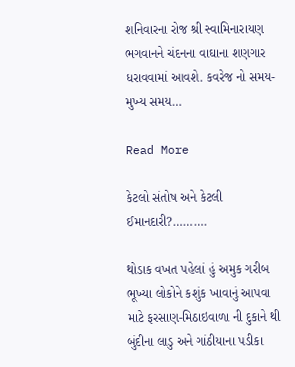શનિવારના રોજ શ્રી સ્વામિનારાયણ ભગવાનને ચંદનના વાઘાના શણગાર ધરાવવામાં આવશે. કવરેજ નો સમય- મુખ્ય સમય…

Read More

કેટલો સંતોષ અને કેટલી ઈમાનદારી?……….

થોડાક વખત પહેલાં હું અમુક ગરીબ ભૂખ્યા લોકોને કશુંક ખાવાનું આપવા માટે ફરસાણ-મિઠાઇવાળા ની દુકાને થી બુંદીના લાડુ અને ગાંઠીયાના પડીકા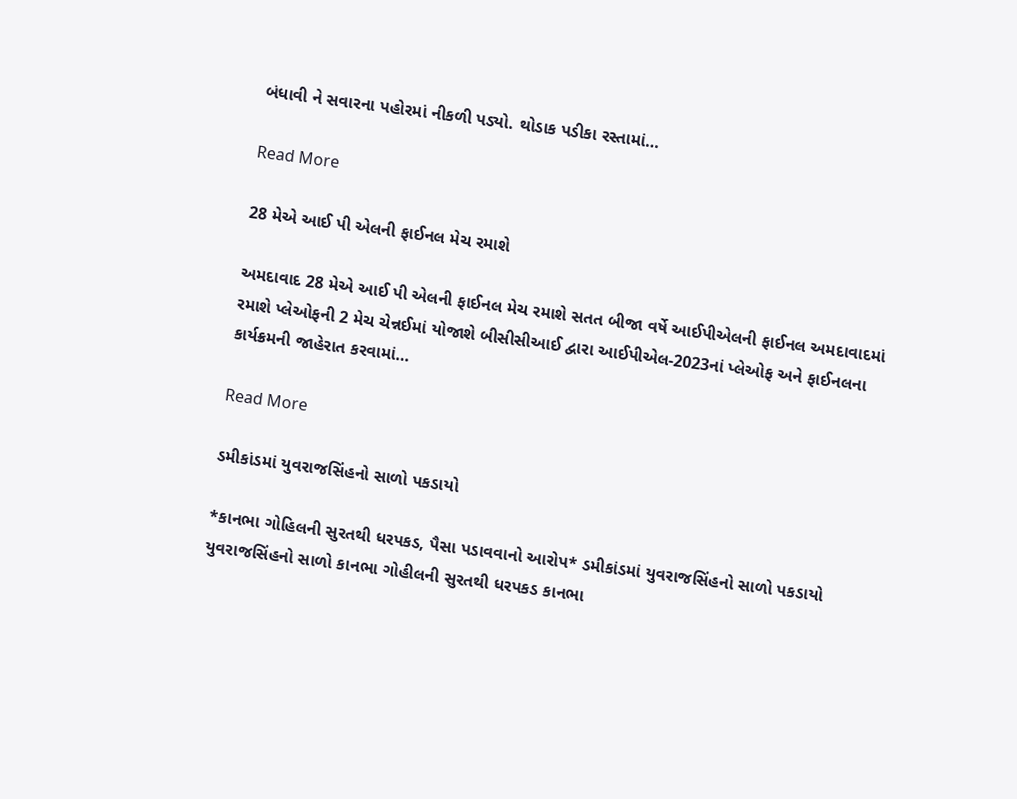બંધાવી ને સવારના પહોરમાં નીકળી પડ્યો. થોડાક પડીકા રસ્તામાં…

Read More

28 મેએ આઈ પી એલની ફાઈનલ મેચ રમાશે

અમદાવાદ 28 મેએ આઈ પી એલની ફાઈનલ મેચ રમાશે સતત બીજા વર્ષે આઈપીએલની ફાઈનલ અમદાવાદમાં રમાશે પ્લેઓફની 2 મેચ ચેન્નઈમાં યોજાશે બીસીસીઆઈ દ્વારા આઈપીએલ-2023નાં પ્લેઓફ અને ફાઈનલના કાર્યક્રમની જાહેરાત કરવામાં…

Read More

ડમીકાંડમાં યુવરાજસિંહનો સાળો પકડાયો

*કાનભા ગોહિલની સુરતથી ધરપકડ, પૈસા પડાવવાનો આરોપ* ડમીકાંડમાં યુવરાજસિંહનો સાળો પકડાયો યુવરાજસિંહનો સાળો કાનભા ગોહીલની સુરતથી ધરપકડ કાનભા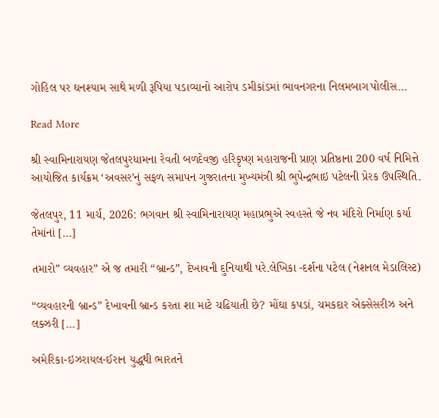ગોહિલ પર ઘનશ્યામ સાથે મળી રૂપિયા પડાવ્યાનો આરોપ ડમીકાંડમાં ભાવનગરના નિલમબાગ પોલીસ…

Read More

શ્રી સ્વામિનારાયણ જેતલપુરધામના રેવતી બળદેવજી હરિકૃષ્ણ મહારાજની પ્રાણ પ્રતિષ્ઠાના 200 વર્ષ નિમિત્તે આયોજિત કાર્યક્રમ ‘અવસર’નું સફળ સમાપન ગુજરાતના મુખ્યમંત્રી શ્રી ભુપેન્દ્રભાઇ પટેલની પ્રેરક ઉપસ્થિતિ.

જેતલપુર, 11 માર્ચ, 2026: ભગવાન શ્રી સ્વામિનારાયણ મહાપ્રભુએ સ્વહસ્તે જે નવ મંદિરો નિર્માણ કર્યા તેમાંનાં […]

તમારો” વ્યવહાર” એ જ તમારી “બ્રાન્ડ”, દેખાવની દુનિયાથી પરે.લેખિકા -દર્શના પટેલ (નેશનલ મેડાલિસ્ટ)

“વ્યવહારની બ્રાન્ડ” દેખાવની બ્રાન્ડ કરતા શા માટે ચઢિયાતી છે? મોંઘા કપડાં, ચમકદાર એક્સેસરીઝ અને લક્ઝરી […]

અમેરિકા-ઇઝરાયલ-ઈરાન યુદ્ધથી ભારતને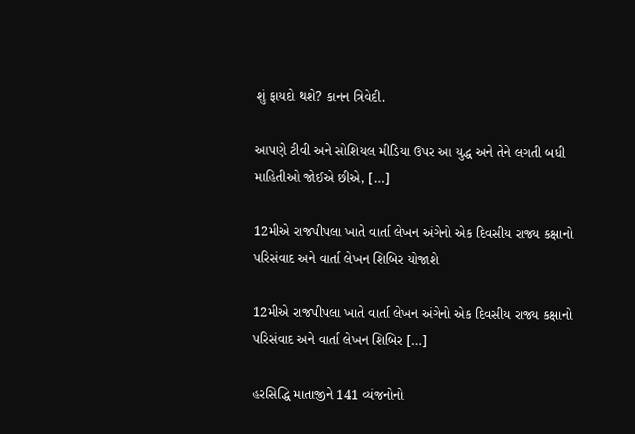શું ફાયદો થશે? કાનન ત્રિવેદી.

આપણે ટીવી અને સોશિયલ મીડિયા ઉપર આ યુદ્ધ અને તેને લગતી બધી માહિતીઓ જોઈએ છીએ, […]

12મીએ રાજપીપલા ખાતે વાર્તા લેખન અંગેનો એક દિવસીય રાજ્ય કક્ષાનો પરિસંવાદ અને વાર્તા લેખન શિબિર યોજાશે

12મીએ રાજપીપલા ખાતે વાર્તા લેખન અંગેનો એક દિવસીય રાજ્ય કક્ષાનો પરિસંવાદ અને વાર્તા લેખન શિબિર […]

હરસિદ્ધિ માતાજીને 141 વ્યંજનોનો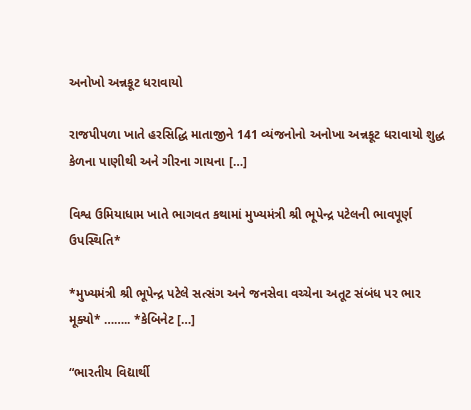અનોખો અન્નકૂટ ધરાવાયો

રાજપીપળા ખાતે હરસિદ્ધિ માતાજીને 141 વ્યંજનોનો અનોખા અન્નકૂટ ધરાવાયો શુદ્ધ કેળના પાણીથી અને ગીરના ગાયના […]

વિશ્વ ઉમિયાધામ ખાતે ભાગવત કથામાં મુખ્યમંત્રી શ્રી ભૂપેન્દ્ર પટેલની ભાવપૂર્ણ ઉપસ્થિતિ*

*મુખ્યમંત્રી શ્રી ભૂપેન્દ્ર પટેલે સત્સંગ અને જનસેવા વચ્ચેના અતૂટ સંબંધ પર ભાર મૂક્યો* …….. *કેબિનેટ […]

“ભારતીય વિદ્યાર્થી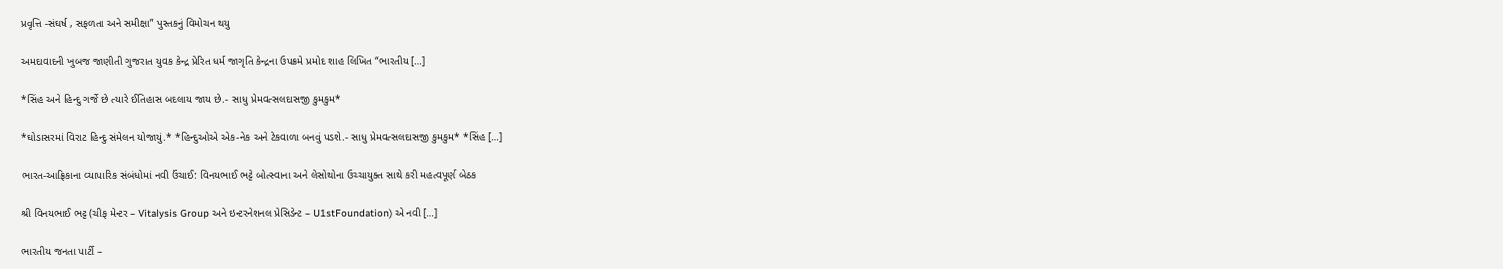પ્રવૃત્તિ -સંઘર્ષ , સફળતા અને સમીક્ષા” પુસ્તકનું વિમોચન થયુ

અમદાવાદની ખુબજ જાણીતી ગુજરાત યુવક કેન્દ્ર પ્રેરિત ધર્મ જાગૃતિ કેન્દ્રના ઉપક્રમે પ્રમોદ શાહ લિખિત “ભારતીય […]

*સિંહ અને હિન્દુ ગર્જે છે ત્યારે ઈતિહાસ બદલાય જાય છે.- સાધુ પ્રેમવત્સલદાસજી કુમકુમ*

*ઘોડાસરમાં વિરાટ હિન્દુ સંમેલન યોજાયું.* *હિન્દુઓએ એક-નેક અને ટેકવાળા બનવું પડશે.- સાધુ પ્રેમવત્સલદાસજી કુમકુમ* *સિંહ […]

ભારત-આફ્રિકાના વ્યાપારિક સંબંધોમાં નવી ઉંચાઈ: વિનયભાઈ ભટ્ટે બોત્સ્વાના અને લેસોથોના ઉચ્ચાયુક્ત સાથે કરી મહત્વપૂર્ણ બેઠક

શ્રી વિનયભાઈ ભટ્ટ (ચીફ મેન્ટર – Vitalysis Group અને ઇન્ટરનેશનલ પ્રેસિડેન્ટ – U1stFoundation) એ નવી […]

ભારતીય જનતા પાર્ટી –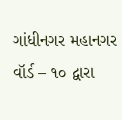ગાંધીનગર મહાનગર વૉર્ડ – ૧૦ દ્વારા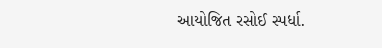આયોજિત રસોઈ સ્પર્ધા.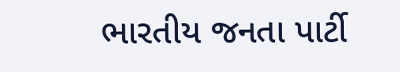ભારતીય જનતા પાર્ટી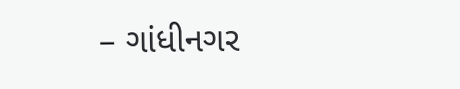– ગાંધીનગર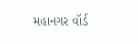મહાનગર વૉર્ડ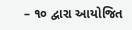– ૧૦ દ્વારા આયોજિત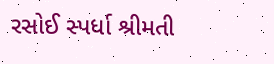રસોઈ સ્પર્ધા શ્રીમતી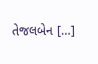તેજલબેન […]